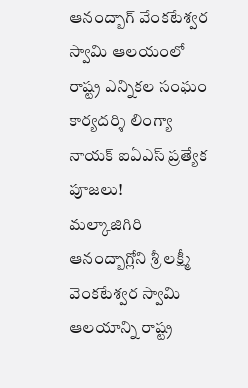ఆనంద్బాగ్ వేంకటేశ్వర స్వామి ఆలయంలో రాష్ట్ర ఎన్నికల సంఘం కార్యదర్శి లింగ్యా నాయక్ ఐఏఎస్ ప్రత్యేక పూజలు!
మల్కాజిగిరి ఆనంద్బాగ్లోని శ్రీ లక్ష్మీ వెంకటేశ్వర స్వామి ఆలయాన్ని రాష్ట్ర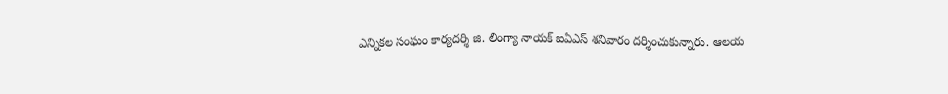ఎన్నికల సంఘం కార్యదర్శి జి. లింగ్యా నాయక్ ఐఏఎస్ శనివారం దర్శించుకున్నారు. ఆలయ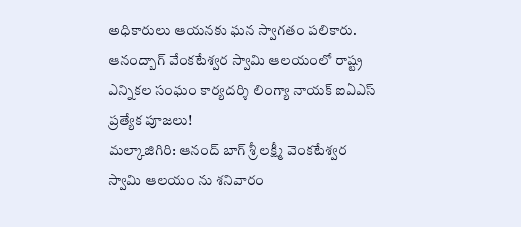అధికారులు ఆయనకు ఘన స్వాగతం పలికారు.
ఆనంద్బాగ్ వేంకటేశ్వర స్వామి ఆలయంలో రాష్ట్ర ఎన్నికల సంఘం కార్యదర్శి లింగ్యా నాయక్ ఐఏఎస్ ప్రత్యేక పూజలు!
మల్కాజిగిరి: ఆనంద్ బాగ్ శ్రీ లక్ష్మీ వెంకటేశ్వర స్వామి ఆలయం ను శనివారం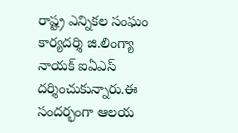రాష్ట్ర ఎన్నికల సంఘం కార్యదర్శి జి.లింగ్యా నాయక్ ఐఏఎస్ దర్శించుకున్నారు.ఈ సందర్భంగా ఆలయ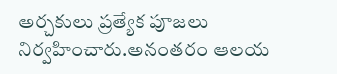అర్చకులు ప్రత్యేక పూజలు నిర్వహించారు.అనంతరం ఆలయ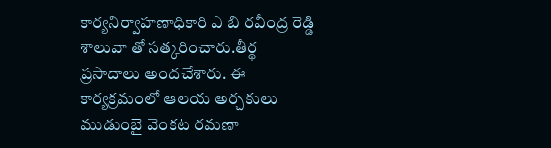కార్యనిర్వాహణాధికారి ఎ బి రవీంద్ర రెడ్డి శాలువా తో సత్కరించారు.తీర్థ ప్రసాదాలు అందచేశారు. ఈ కార్యక్రమంలో ఆలయ అర్చకులు ముడుంబై వెంకట రమణా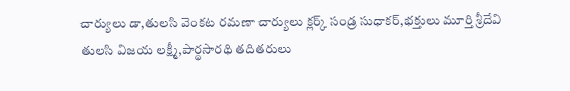చార్యులు డా,తులసి వెంకట రమణా చార్యులు క్లర్క్ సండ్ర సుధాకర్,భక్తులు మూర్తి శ్రీదేవి తులసి విజయ లక్ష్మీ,పార్థసారథి తదితరులు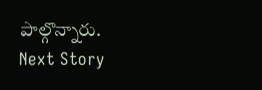పాల్గొన్నారు.
Next Story